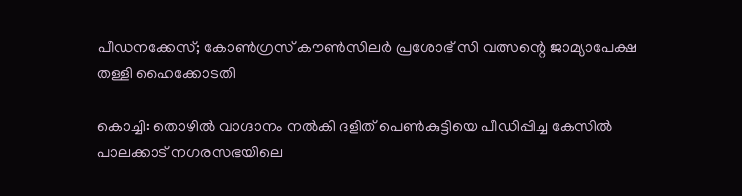പീഡനക്കേസ്; കോൺഗ്രസ് കൗൺസിലർ പ്രശോഭ് സി വത്സന്റെ ജാമ്യാപേക്ഷ തള്ളി ഹൈക്കോടതി

കൊച്ചി: തൊഴിൽ വാഗ്ദാനം നൽകി ദളിത് പെൺകുട്ടിയെ പീഡിപ്പിച്ച കേസിൽ പാലക്കാട് നഗരസഭയിലെ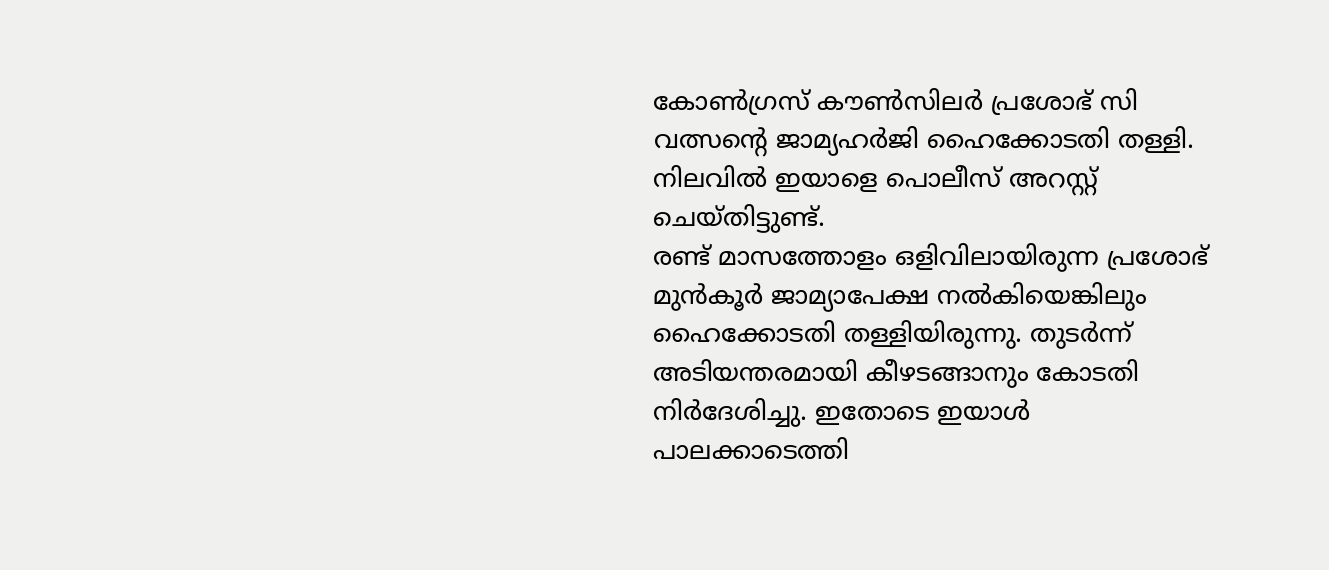കോൺഗ്രസ് കൗൺസിലർ പ്രശോഭ് സി വത്സന്റെ ജാമ്യഹർജി ഹൈക്കോടതി തള്ളി. നിലവിൽ ഇയാളെ പൊലീസ് അറസ്റ്റ് ചെയ്തിട്ടുണ്ട്.
രണ്ട് മാസത്തോളം ഒളിവിലായിരുന്ന പ്രശോഭ് മുൻകൂർ ജാമ്യാപേക്ഷ നൽകിയെങ്കിലും ഹൈക്കോടതി തള്ളിയിരുന്നു. തുടർന്ന് അടിയന്തരമായി കീഴടങ്ങാനും കോടതി നിർദേശിച്ചു. ഇതോടെ ഇയാൾ പാലക്കാടെത്തി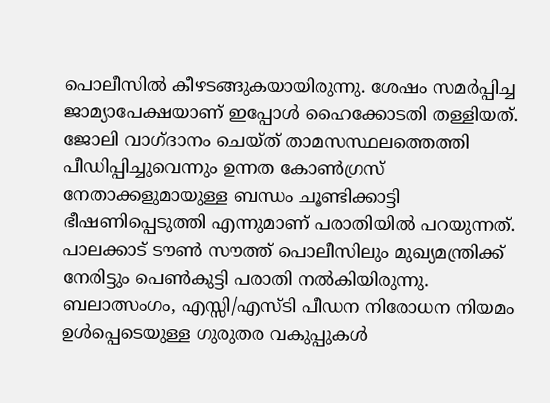പൊലീസിൽ കീഴടങ്ങുകയായിരുന്നു. ശേഷം സമർപ്പിച്ച ജാമ്യാപേക്ഷയാണ് ഇപ്പോൾ ഹൈക്കോടതി തള്ളിയത്.
ജോലി വാഗ്ദാനം ചെയ്ത് താമസസ്ഥലത്തെത്തി പീഡിപ്പിച്ചുവെന്നും ഉന്നത കോൺഗ്രസ് നേതാക്കളുമായുള്ള ബന്ധം ചൂണ്ടിക്കാട്ടി ഭീഷണിപ്പെടുത്തി എന്നുമാണ് പരാതിയിൽ പറയുന്നത്. പാലക്കാട് ടൗൺ സൗത്ത് പൊലീസിലും മുഖ്യമന്ത്രിക്ക് നേരിട്ടും പെൺകുട്ടി പരാതി നൽകിയിരുന്നു. ബലാത്സംഗം, എസ്സി/എസ്ടി പീഡന നിരോധന നിയമം ഉൾപ്പെടെയുള്ള ഗുരുതര വകുപ്പുകൾ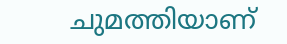ചുമത്തിയാണ്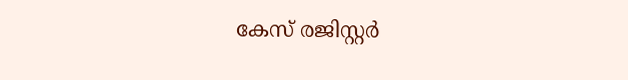കേസ് രജിസ്റ്റർ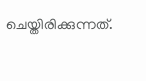ചെയ്തിരിക്കുന്നത്.